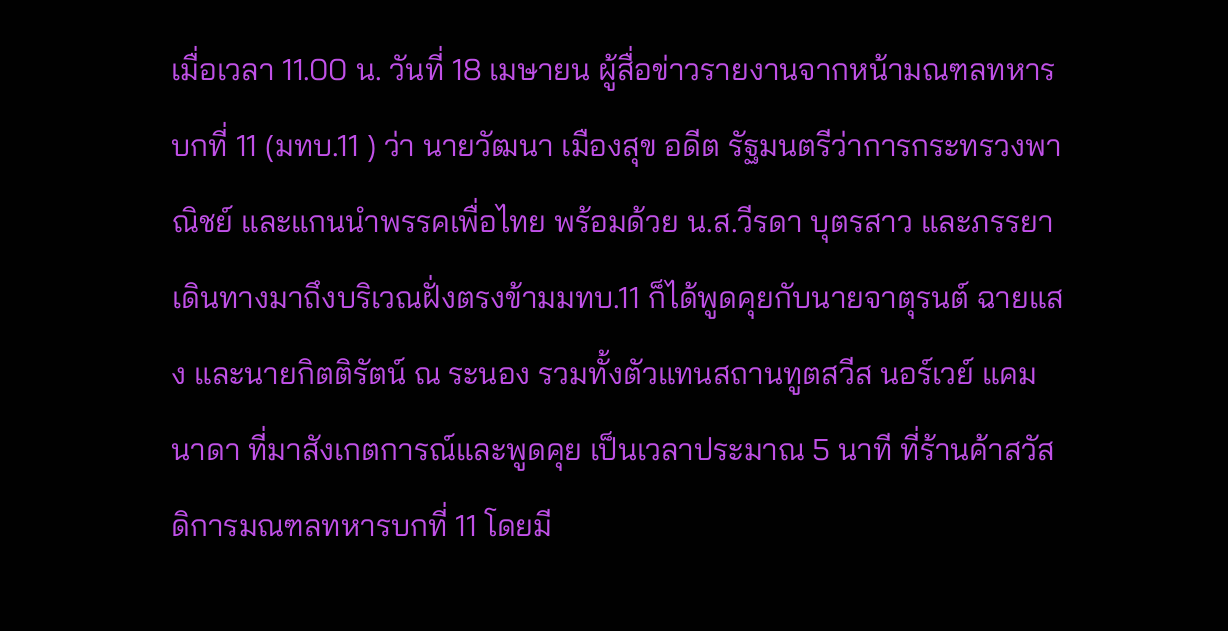เมื่อเวลา 11.00 น. วันที่ 18 เมษายน ผู้สื่อข่าวรายงานจากหน้ามณฑลทหารบกที่ 11 (มทบ.11 ) ว่า นายวัฒนา เมืองสุข อดีต รัฐมนตรีว่าการกระทรวงพาณิชย์ และแกนนำพรรคเพื่อไทย พร้อมด้วย น.ส.วีรดา บุตรสาว และภรรยา เดินทางมาถึงบริเวณฝั่งตรงข้ามมทบ.11 ก็ได้พูดคุยกับนายจาตุรนต์ ฉายแสง และนายกิตติรัตน์ ณ ระนอง รวมทั้งตัวแทนสถานทูตสวีส นอร์เวย์ แคมนาดา ที่มาสังเกตการณ์และพูดคุย เป็นเวลาประมาณ 5 นาที ที่ร้านค้าสวัสดิการมณฑลทหารบกที่ 11 โดยมี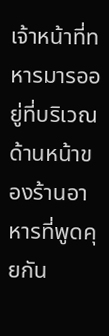เจ้าหน้าที่ทหารมารออยู่ที่บริเวณด้านหน้าของร้านอาหารที่พูดคุยกัน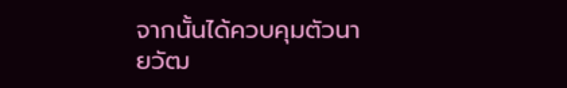จากนั้นได้ควบคุมตัวนายวัฒ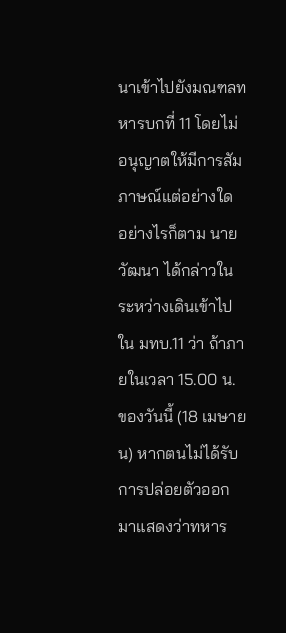นาเข้าไปยังมณฑลทหารบกที่ 11 โดยไม่อนุญาตให้มีการสัมภาษณ์แต่อย่างใด
อย่างไรก็ตาม นายวัฒนา ได้กล่าวในระหว่างเดินเข้าไปใน มทบ.11 ว่า ถ้าภายในเวลา 15.00 น. ของวันนี้ (18 เมษายน) หากตนไม่ได้รับการปล่อยตัวออกมาแสดงว่าทหาร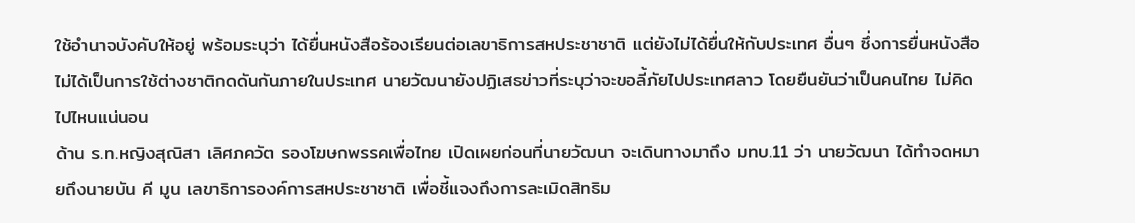ใช้อำนาจบังคับให้อยู่ พร้อมระบุว่า ได้ยื่นหนังสือร้องเรียนต่อเลขาธิการสหประชาชาติ แต่ยังไม่ได้ยื่นให้กับประเทศ อื่นๆ ซึ่งการยื่นหนังสือไม่ได้เป็นการใช้ต่างชาติกดดันกันภายในประเทศ นายวัฒนายังปฏิเสธข่าวที่ระบุว่าจะขอลี้ภัยไปประเทศลาว โดยยืนยันว่าเป็นคนไทย ไม่คิดไปไหนแน่นอน
ด้าน ร.ท.หญิงสุณิสา เลิศภควัต รองโฆษกพรรคเพื่อไทย เปิดเผยก่อนที่นายวัฒนา จะเดินทางมาถึง มทบ.11 ว่า นายวัฒนา ได้ทำจดหมายถึงนายบัน คี มูน เลขาธิการองค์การสหประชาชาติ เพื่อชี้แจงถึงการละเมิดสิทธิม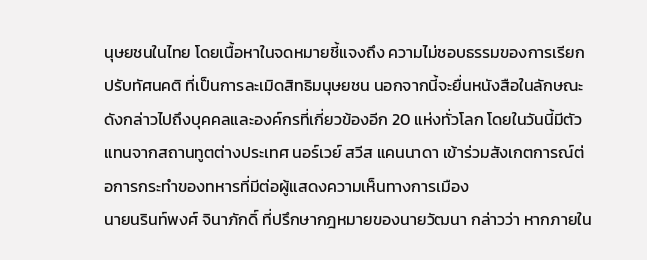นุษยชนในไทย โดยเนื้อหาในจดหมายชี้แจงถึง ความไม่ชอบธรรมของการเรียกปรับทัศนคติ ที่เป็นการละเมิดสิทธิมนุษยชน นอกจากนี้จะยื่นหนังสือในลักษณะดังกล่าวไปถึงบุคคลและองค์กรที่เกี่ยวข้องอีก 20 แห่งทั่วโลก โดยในวันนี้มีตัวแทนจากสถานทูตต่างประเทศ นอร์เวย์ สวีส แคนนาดา เข้าร่วมสังเกตการณ์ต่อการกระทำของทหารที่มีต่อผู้แสดงความเห็นทางการเมือง
นายนรินท์พงศ์ จินาภักดิ์ ที่ปรึกษากฎหมายของนายวัฒนา กล่าวว่า หากภายใน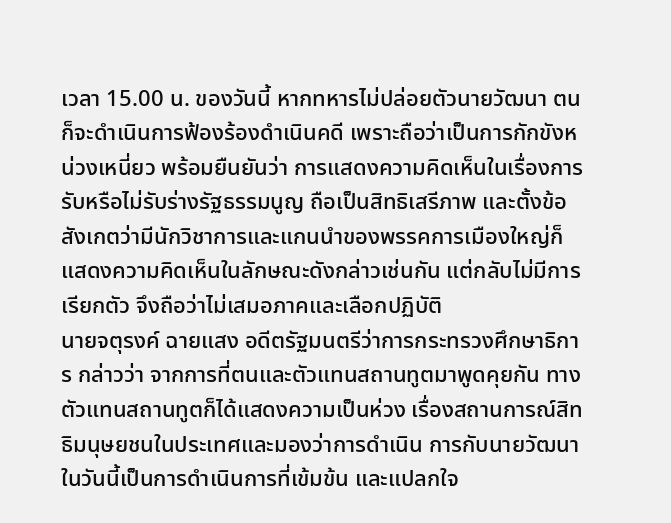เวลา 15.00 น. ของวันนี้ หากทหารไม่ปล่อยตัวนายวัฒนา ตนก็จะดำเนินการฟ้องร้องดำเนินคดี เพราะถือว่าเป็นการกักขังหน่วงเหนี่ยว พร้อมยืนยันว่า การแสดงความคิดเห็นในเรื่องการรับหรือไม่รับร่างรัฐธรรมนูญ ถือเป็นสิทธิเสรีภาพ และตั้งข้อสังเกตว่ามีนักวิชาการและแกนนำของพรรคการเมืองใหญ่ก็แสดงความคิดเห็นในลักษณะดังกล่าวเช่นกัน แต่กลับไม่มีการเรียกตัว จึงถือว่าไม่เสมอภาคและเลือกปฏิบัติ
นายจตุรงค์ ฉายแสง อดีตรัฐมนตรีว่าการกระทรวงศึกษาธิการ กล่าวว่า จากการที่ตนและตัวแทนสถานทูตมาพูดคุยกัน ทางตัวแทนสถานทูตก็ได้แสดงความเป็นห่วง เรื่องสถานการณ์สิทธิมนุษยชนในประเทศและมองว่าการดำเนิน การกับนายวัฒนาในวันนี้เป็นการดำเนินการที่เข้มข้น และแปลกใจ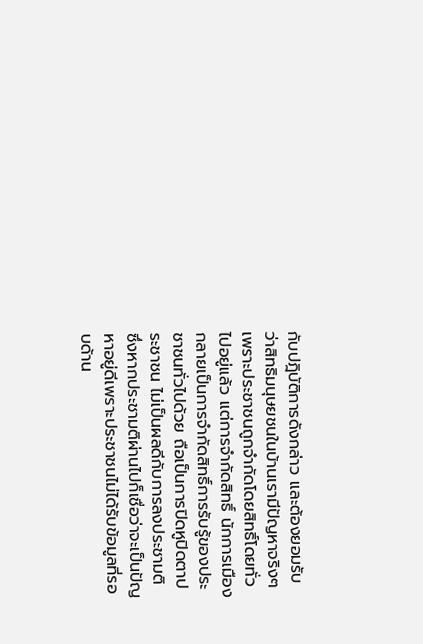กับปฎิบัติการดังกล่าว และต้องยอมรับว่าสิทธิมนุษยชนในบ้านเรามีปัญหาจริงๆ เพราะประชาชนถูกจำกัดโดยสิทธิ์โดยทั่วไปอยู่แล้ว แต่การจำกัดสิทธิ์ นักการเมือง กลายเป็นการจำกัดสิทธิ์การรับรู้ของประชาชนทั่วไปด้วย ถือเป็นการปิดหูปิดตาประชาชน ไม่เป็นผลดีกับการลงประชามติ ซึ่งหากประชามติผ่านไปก็เชื่อว่าจะเป็นปัญหาอยู่ดีเพราะประชาชนไม่ได้รับข้อมูลที่รอบด้าน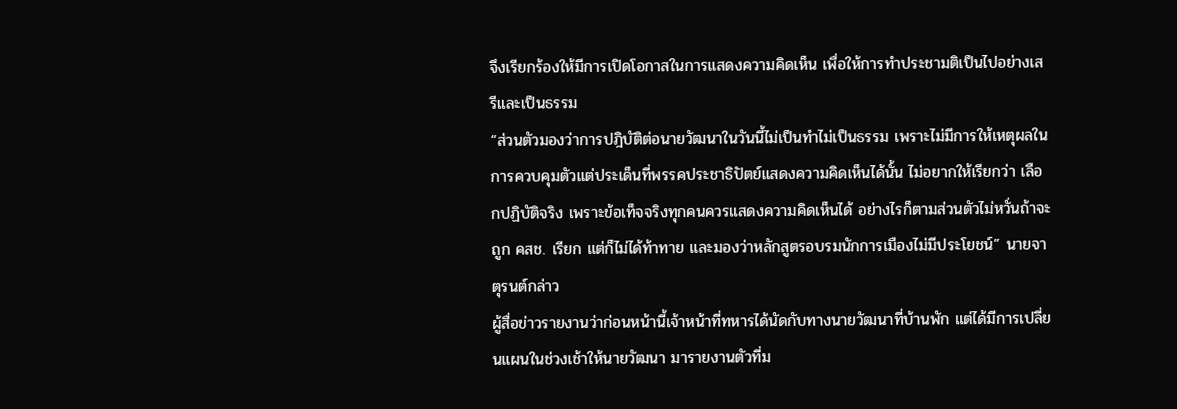จึงเรียกร้องให้มีการเปิดโอกาสในการแสดงความคิดเห็น เพื่อให้การทำประชามติเป็นไปอย่างเสรีและเป็นธรรม
“ส่วนตัวมองว่าการปฎิบัติต่อนายวัฒนาในวันนี้ไม่เป็นทำไม่เป็นธรรม เพราะไม่มีการให้เหตุผลในการควบคุมตัวแต่ประเด็นที่พรรคประชาธิปัตย์แสดงความคิดเห็นได้นั้น ไม่อยากให้เรียกว่า เลือกปฏิบัติจริง เพราะข้อเท็จจริงทุกคนควรแสดงความคิดเห็นได้ อย่างไรก็ตามส่วนตัวไม่หวั่นถ้าจะถูก คสช. เรียก แต่ก็ไม่ได้ท้าทาย และมองว่าหลักสูตรอบรมนักการเมืองไม่มีประโยชน์” นายจาตุรนต์กล่าว
ผู้สื่อข่าวรายงานว่าก่อนหน้านี้เจ้าหน้าที่ทหารได้นัดกับทางนายวัฒนาที่บ้านพัก แต่ได้มีการเปลี่ยนแผนในช่วงเช้าให้นายวัฒนา มารายงานตัวที่ม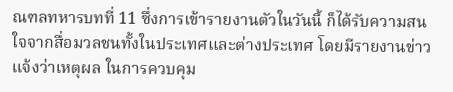ณฑลทหารบทที่ 11 ซึ่งการเข้ารายงานตัวในวันนี้ ก็ได้รับความสนใจจากสื่อมวลชนทั้งในประเทศและต่างประเทศ โดยมีรายงานข่าวแจ้งว่าเหตุผล ในการควบคุม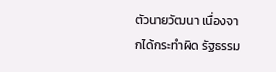ตัวนายวัฒนา เนื่องจากได้กระทำผิด รัฐธรรม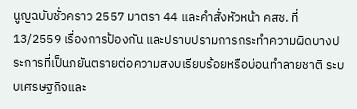นูญฉบับชั่วคราว 2557 มาตรา 44 และคำสั่งหัวหน้า คสช. ที่ 13/2559 เรื่องการป้องกัน และปราบปรามการกระทำความผิดบางประการที่เป็นภยันตรายต่อความสงบเรียบร้อยหรือบ่อนทำลายชาติ ระบบเศรษฐกิจและ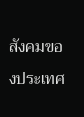สังคมของประเทศ